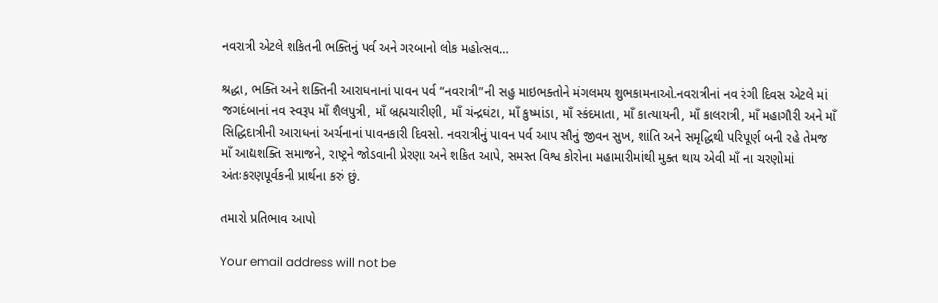નવરાત્રી એટલે શકિતની ભક્તિનું પર્વ અને ગરબાનો લોક મહોત્સવ…

શ્રદ્ધા, ભક્તિ અને શક્તિની આરાધનાનાં પાવન પર્વ “નવરાત્રી”ની સહુ માઇભક્તોને મંગલમય શુભકામનાઓ.નવરાત્રીનાં નવ રંગી દિવસ એટલે માં જગદંબાનાં નવ સ્વરૂપ માઁ શૈલપુત્રી, માઁ બ્રહ્મચારીણી, માઁ ચંન્દ્રઘંટા, માઁ કુષ્માંડા, માઁ સ્કંદમાતા, માઁ કાત્યાયની, માઁ કાલરાત્રી, માઁ મહાગૌરી અને માઁ સિદ્ધિદાત્રીની આરાધનાં અર્ચનાનાં પાવનકારી દિવસો. નવરાત્રીનું પાવન પર્વ આપ સૌનું જીવન સુખ, શાંતિ અને સમૃદ્ધિથી પરિપૂર્ણ બની રહે તેમજ માઁ આદ્યશક્તિ સમાજને, રાષ્ટ્રને જોડવાની પ્રેરણા અને શકિત આપે, સમસ્ત વિશ્વ કોરોના મહામારીમાંથી મુક્ત થાય એવી માઁ ના ચરણોમાં અંતઃકરણપૂર્વકની પ્રાર્થના કરું છું.

તમારો પ્રતિભાવ આપો

Your email address will not be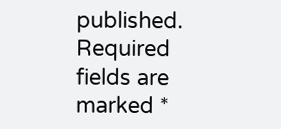published. Required fields are marked *